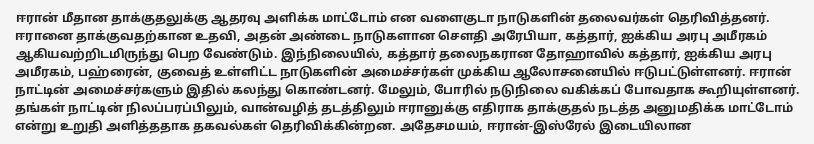ஈரான் மீதான தாக்குதலுக்கு ஆதரவு அளிக்க மாட்டோம் என வளைகுடா நாடுகளின் தலைவர்கள் தெரிவித்தனர்.
ஈரானை தாக்குவதற்கான உதவி, அதன் அண்டை நாடுகளான சௌதி அரேபியா, கத்தார், ஐக்கிய அரபு அமீரகம் ஆகியவற்றிடமிருந்து பெற வேண்டும். இந்நிலையில், கத்தார் தலைநகரான தோஹாவில் கத்தார், ஐக்கிய அரபு அமீரகம், பஹ்ரைன், குவைத் உள்ளிட்ட நாடுகளின் அமைச்சர்கள் முக்கிய ஆலோசனையில் ஈடுபட்டுள்ளனர். ஈரான் நாட்டின் அமைச்சர்களும் இதில் கலந்து கொண்டனர். மேலும், போரில் நடுநிலை வகிக்கப் போவதாக கூறியுள்ளனர். தங்கள் நாட்டின் நிலப்பரப்பிலும், வான்வழித் தடத்திலும் ஈரானுக்கு எதிராக தாக்குதல் நடத்த அனுமதிக்க மாட்டோம் என்று உறுதி அளித்ததாக தகவல்கள் தெரிவிக்கின்றன. அதேசமயம், ஈரான்-இஸ்ரேல் இடையிலான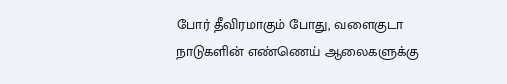போர் தீவிரமாகும் போது, வளைகுடா நாடுகளின் எண்ணெய் ஆலைகளுக்கு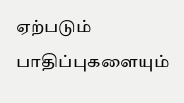ஏற்படும் பாதிப்புகளையும்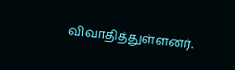விவாதித்துள்ளனர்.